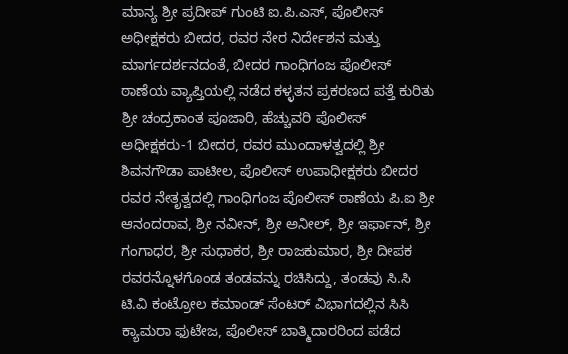ಮಾನ್ಯ ಶ್ರೀ ಪ್ರದೀಪ್ ಗುಂಟಿ ಐ.ಪಿ.ಎಸ್, ಪೊಲೀಸ್ ಅಧೀಕ್ಷಕರು ಬೀದರ, ರವರ ನೇರ ನಿರ್ದೇಶನ ಮತ್ತು ಮಾರ್ಗದರ್ಶನದಂತೆ, ಬೀದರ ಗಾಂಧಿಗಂಜ ಪೊಲೀಸ್ ಠಾಣೆಯ ವ್ಯಾಪ್ತಿಯಲ್ಲಿ ನಡೆದ ಕಳ್ಳತನ ಪ್ರಕರಣದ ಪತ್ತೆ ಕುರಿತು ಶ್ರೀ ಚಂದ್ರಕಾಂತ ಪೂಜಾರಿ, ಹೆಚ್ಚುವರಿ ಪೊಲೀಸ್ ಅಧೀಕ್ಷಕರು-1 ಬೀದರ, ರವರ ಮುಂದಾಳತ್ವದಲ್ಲಿ ಶ್ರೀ ಶಿವನಗೌಡಾ ಪಾಟೀಲ, ಪೊಲೀಸ್ ಉಪಾಧೀಕ್ಷಕರು ಬೀದರ ರವರ ನೇತೃತ್ವದಲ್ಲಿ ಗಾಂಧಿಗಂಜ ಪೊಲೀಸ್ ಠಾಣೆಯ ಪಿ.ಐ ಶ್ರೀ ಆನಂದರಾವ, ಶ್ರೀ ನವೀನ್, ಶ್ರೀ ಅನೀಲ್, ಶ್ರೀ ಇರ್ಫಾನ್, ಶ್ರೀ ಗಂಗಾಧರ, ಶ್ರೀ ಸುಧಾಕರ, ಶ್ರೀ ರಾಜಕುಮಾರ, ಶ್ರೀ ದೀಪಕ ರವರನ್ನೊಳಗೊಂಡ ತಂಡವನ್ನು ರಚಿಸಿದ್ದು, ತಂಡವು ಸಿ.ಸಿ ಟಿ.ವಿ ಕಂಟ್ರೋಲ ಕಮಾಂಡ್ ಸೆಂಟರ್ ವಿಭಾಗದಲ್ಲಿನ ಸಿಸಿ ಕ್ಯಾಮರಾ ಫುಟೇಜ, ಪೊಲೀಸ್ ಬಾತ್ಮಿದಾರರಿಂದ ಪಡೆದ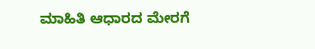ಮಾಹಿತಿ ಆಧಾರದ ಮೇರಗೆ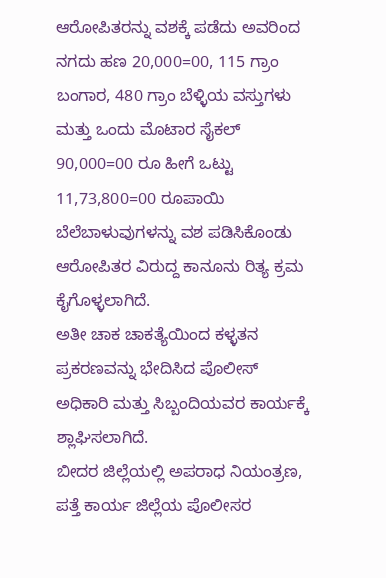ಆರೋಪಿತರನ್ನು ವಶಕ್ಕೆ ಪಡೆದು ಅವರಿಂದ ನಗದು ಹಣ 20,000=00, 115 ಗ್ರಾಂ ಬಂಗಾರ, 480 ಗ್ರಾಂ ಬೆಳ್ಳಿಯ ವಸ್ತುಗಳು ಮತ್ತು ಒಂದು ಮೊಟಾರ ಸೈಕಲ್ 90,000=00 ರೂ ಹೀಗೆ ಒಟ್ಟು 11,73,800=00 ರೂಪಾಯಿ ಬೆಲೆಬಾಳುವುಗಳನ್ನು ವಶ ಪಡಿಸಿಕೊಂಡು ಆರೋಪಿತರ ವಿರುದ್ದ ಕಾನೂನು ರಿತ್ಯ ಕ್ರಮ ಕೈಗೊಳ್ಳಲಾಗಿದೆ.
ಅತೀ ಚಾಕ ಚಾಕತ್ಯೆಯಿಂದ ಕಳ್ಳತನ ಪ್ರಕರಣವನ್ನು ಭೇದಿಸಿದ ಪೊಲೀಸ್ ಅಧಿಕಾರಿ ಮತ್ತು ಸಿಬ್ಬಂದಿಯವರ ಕಾರ್ಯಕ್ಕೆ ಶ್ಲಾಘಿಸಲಾಗಿದೆ.
ಬೀದರ ಜಿಲ್ಲೆಯಲ್ಲಿ ಅಪರಾಧ ನಿಯಂತ್ರಣ, ಪತ್ತೆ ಕಾರ್ಯ ಜಿಲ್ಲೆಯ ಪೊಲೀಸರ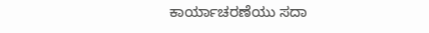ಕಾರ್ಯಾಚರಣೆಯು ಸದಾ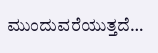ಮುಂದುವರೆಯುತ್ತದೆ…